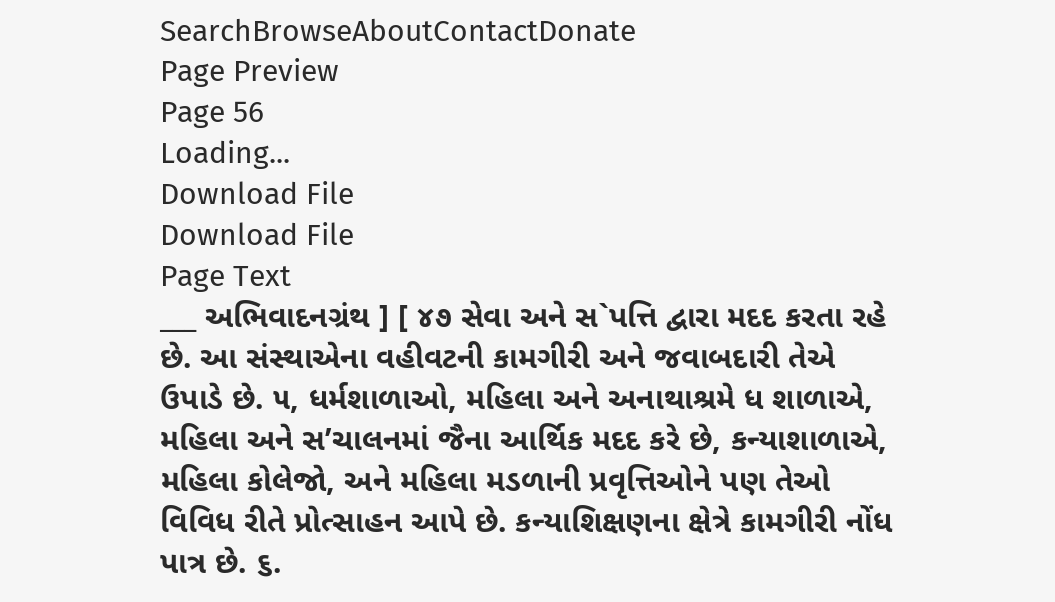SearchBrowseAboutContactDonate
Page Preview
Page 56
Loading...
Download File
Download File
Page Text
___ અભિવાદનગ્રંથ ] [ ૪૭ સેવા અને સ`પત્તિ દ્વારા મદદ કરતા રહે છે. આ સંસ્થાએના વહીવટની કામગીરી અને જવાબદારી તેએ ઉપાડે છે. ૫, ધર્મશાળાઓ, મહિલા અને અનાથાશ્રમે ધ શાળાએ, મહિલા અને સ’ચાલનમાં જૈના આર્થિક મદદ કરે છે, કન્યાશાળાએ, મહિલા કોલેજો, અને મહિલા મડળાની પ્રવૃત્તિઓને પણ તેઓ વિવિધ રીતે પ્રોત્સાહન આપે છે. કન્યાશિક્ષણના ક્ષેત્રે કામગીરી નોંધ પાત્ર છે. ૬.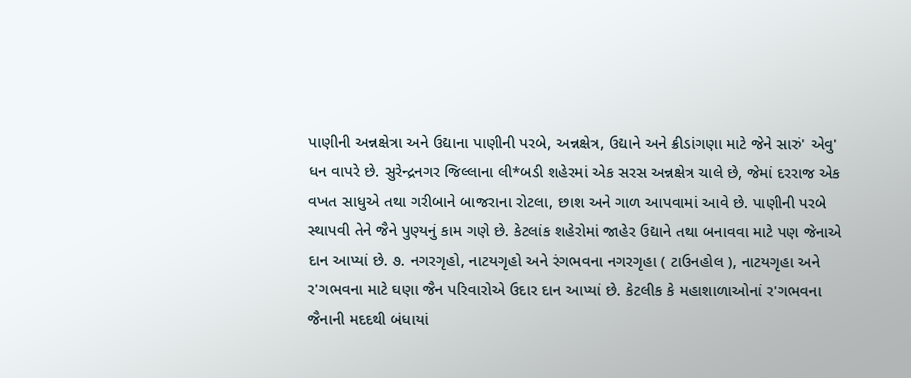પાણીની અન્નક્ષેત્રા અને ઉદ્યાના પાણીની પરબે, અન્નક્ષેત્ર, ઉદ્યાને અને ક્રીડાંગણા માટે જેને સારું' એવુ' ધન વાપરે છે. સુરેન્દ્રનગર જિલ્લાના લી*બડી શહેરમાં એક સરસ અન્નક્ષેત્ર ચાલે છે, જેમાં દરરાજ એક વખત સાધુએ તથા ગરીબાને બાજરાના રોટલા, છાશ અને ગાળ આપવામાં આવે છે. પાણીની પરબે સ્થાપવી તેને જૈને પુણ્યનું કામ ગણે છે. કેટલાંક શહેરોમાં જાહેર ઉદ્યાને તથા બનાવવા માટે પણ જેનાએ દાન આપ્યાં છે. ૭. નગરગૃહો, નાટયગૃહો અને રંગભવના નગરગૃહા ( ટાઉનહોલ ), નાટયગૃહા અને ર'ગભવના માટે ઘણા જૈન પરિવારોએ ઉદાર દાન આપ્યાં છે. કેટલીક કે મહાશાળાઓનાં ર'ગભવના જૈનાની મદદથી બંધાયાં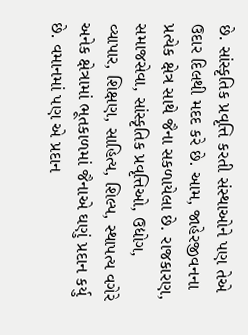છે. સાંસ્કૃતિક પ્રવૃત્તિ કરતી સંસ્થાઓને પણ તેએ ઉદાર દિલથી મદદ કરે છે. આમ, જાહેરજીવનના પ્રત્યેક ક્ષેત્ર સાથે જૈના સકળાયેલા છે. રાજકારણ, સમાજસેવા, સાંસ્કૃતિક પ્રવૃત્તિઓ, ઉદ્યોગ, વ્યાપાર, શિક્ષણ, સાહિત્ય, શિલ્પ, સ્થાપત્ય વગેરે અનેક ક્ષેત્રામાં ભૂતકાળમાં જૈનાએ ઘણું પ્રદાન કર્યુ છે. વમાનમાં પણ એ પ્રદાન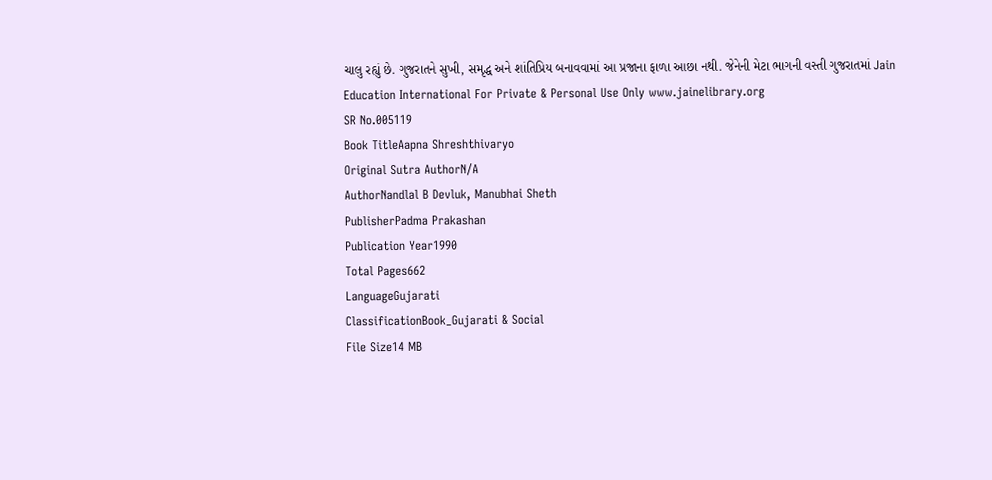ચાલુ રહ્યું છે. ગુજરાતને સુખી, સમૃદ્ધ અને શાંતિપ્રિય બનાવવામાં આ પ્રજાના ફાળા આછા નથી. જેનેની મેટા ભાગની વસ્તી ગુજરાતમાં Jain Education International For Private & Personal Use Only www.jainelibrary.org
SR No.005119
Book TitleAapna Shreshthivaryo
Original Sutra AuthorN/A
AuthorNandlal B Devluk, Manubhai Sheth
PublisherPadma Prakashan
Publication Year1990
Total Pages662
LanguageGujarati
ClassificationBook_Gujarati & Social
File Size14 MB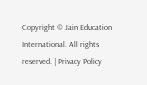Copyright © Jain Education International. All rights reserved. | Privacy Policy